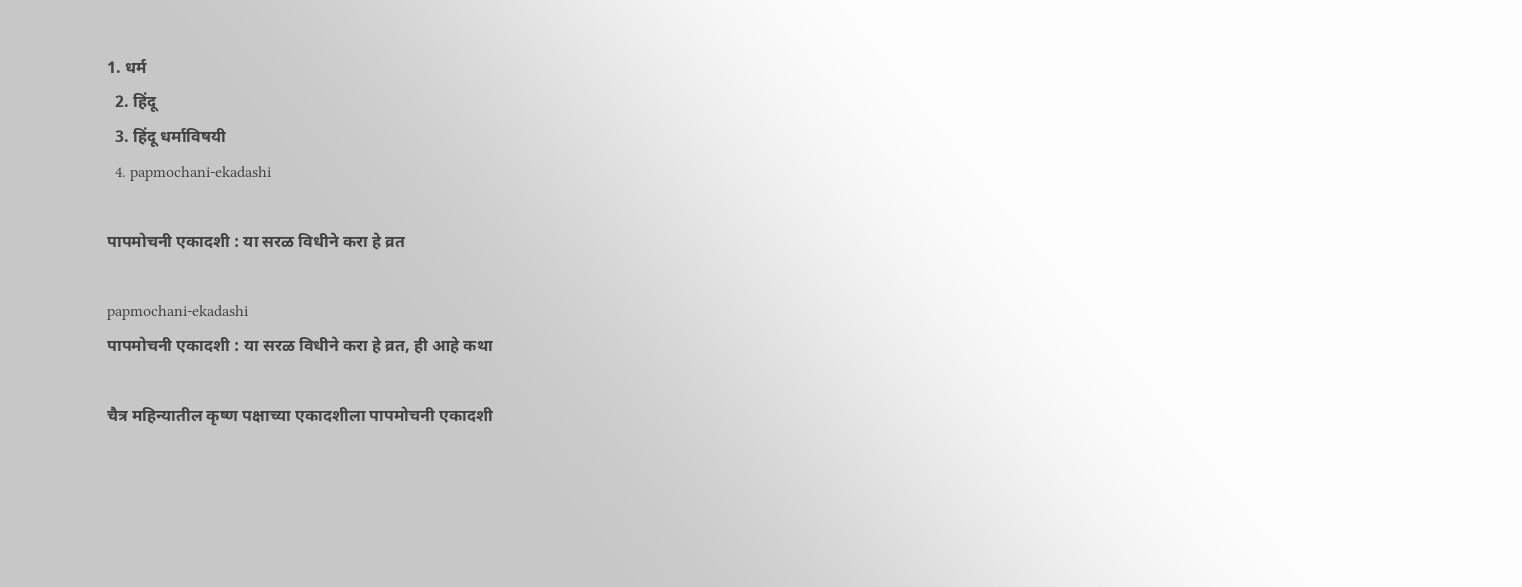1. धर्म
  2. हिंदू
  3. हिंदू धर्माविषयी
  4. papmochani-ekadashi

पापमोचनी एकादशी : या सरळ विधीने करा हे व्रत

papmochani-ekadashi
पापमोचनी एकादशी : या सरळ विधीने करा हे व्रत, ही आहे कथा

चैत्र महिन्यातील कृष्ण पक्षाच्या एकादशीला पापमोचनी एकादशी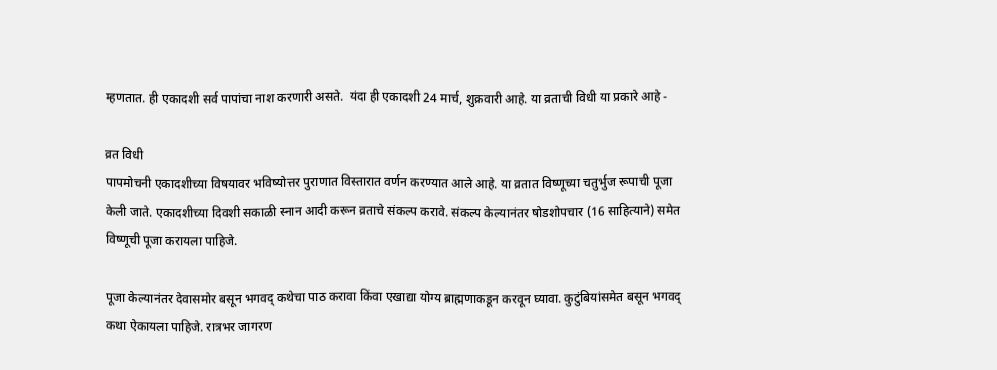म्हणतात. ही एकादशी सर्व पापांचा नाश करणारी असते.  यंदा ही एकादशी 24 मार्च, शुक्रवारी आहे. या व्रताची विधी या प्रकारे आहे -

व्रत विधी
पापमोचनी एकादशीच्या विषयावर भविष्योत्तर पुराणात विस्तारात वर्णन करण्यात आले आहे. या व्रतात विष्णूच्या चतुर्भुज रूपाची पूजा केली जाते. एकादशीच्या दिवशी सकाळी स्नान आदी करून व्रताचे संकल्प करावे. संकल्प केल्यानंतर षोडशोपचार (16 साहित्याने) समेत विष्णूची पूजा करायला पाहिजे.

पूजा केल्यानंतर देवासमोर बसून भगवद् कथेचा पाठ करावा किंवा एखाद्या योग्य ब्राह्मणाकडून करवून घ्यावा. कुटुंबियांसमेत बसून भगवद् कथा ऐकायला पाहिजे. रात्रभर जागरण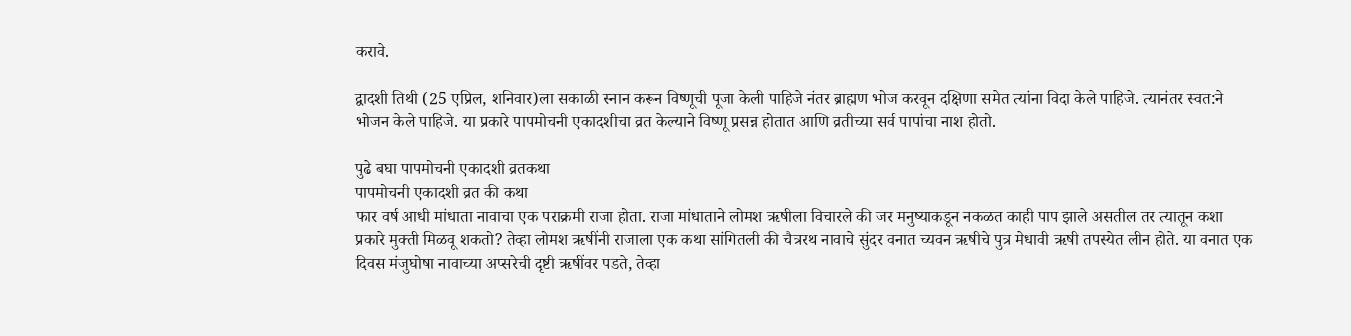करावे.

द्वादशी तिथी (25 एप्रिल, शनिवार)ला सकाळी स्नान करून विष्णूची पूजा केली पाहिजे नंतर ब्राह्मण भोज करवून दक्षिणा समेत त्यांना विदा केले पाहिजे. त्यानंतर स्वत:ने भोजन केले पाहिजे. या प्रकारे पापमोचनी एकादशीचा व्रत केल्याने विष्णू प्रसन्न होतात आणि व्रतीच्या सर्व पापांचा नाश होतो.

पुढे बघा पापमोचनी एकादशी व्रतकथा
पापमोचनी एकादशी व्रत की कथा
फार वर्ष आधी मांधाता नावाचा एक पराक्रमी राजा होता. राजा मांधाताने लोमश ऋषीला विचारले की जर मनुष्याकडून नकळत काही पाप झाले असतील तर त्यातून कशा प्रकारे मुक्ती मिळवू शकतो? तेव्हा लोमश ऋषींनी राजाला एक कथा सांगितली की चैत्ररथ नावाचे सुंदर वनात च्यवन ऋषीचे पुत्र मेधावी ऋषी तपस्येत लीन होते. या वनात एक दिवस मंजुघोषा नावाच्या अप्सरेची दृष्टी ऋषींवर पडते, तेव्हा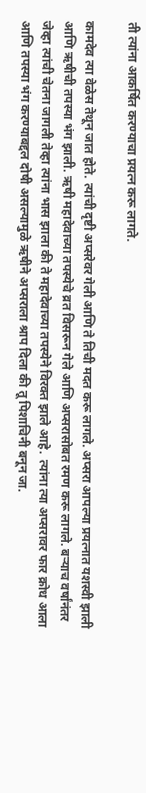ती त्यांना आकर्षित करण्याचा प्रयत्न करू लागते.

कामदेव त्या वेळेस तेथून जात होते. त्यांची दृष्टी अप्सरेवर गेली आणि ते तिची मदत करू लागले. अप्सरा आपल्या प्रयत्नात यशस्वी झाली आणि ऋषीची तपस्या भंग झाली. ऋषी महादेवाच्या तपस्येचे व्रत विसरून गेले आणि अप्सरासोबत रमण करू लागले. बर्‍याच वर्षांनंतर जेव्हा त्यांची चेतना जागली तेव्हा त्यांना भास झाला की ते महादेवाच्या तपस्येने विरक्त झाले आहे.  त्यांना त्या अप्सरावर फार क्रोध आला आणि तपस्या भंग करण्याबद्दल दोषी असल्यामुळे ऋषीने अप्सराला श्राप दिला की तू पिशाचिनी बनून जा.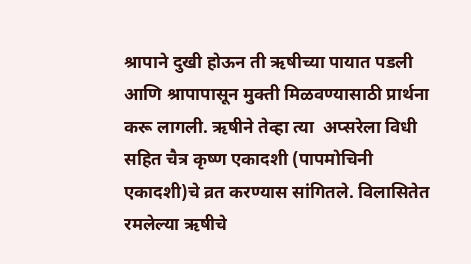श्रापाने दुखी होऊन ती ऋषीच्या पायात पडली आणि श्रापापासून मुक्ती मिळवण्यासाठी प्रार्थना करू लागली. ऋषीने तेव्हा त्या  अप्सरेला विधी सहित चैत्र कृष्ण एकादशी (पापमोचिनी एकादशी)चे व्रत करण्यास सांगितले. विलासितेत रमलेल्या ऋषीचे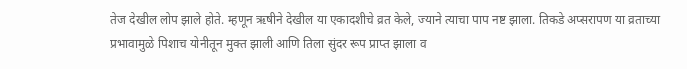तेज देखील लोप झाले होते. म्हणून ऋषीने देखील या एकादशीचे व्रत केले, ज्याने त्याचा पाप नष्ट झाला. तिकडे अप्सरापण या व्रताच्या प्रभावामुळे पिशाच योनीतून मुक्त झाली आणि तिला सुंदर रूप प्राप्त झाला व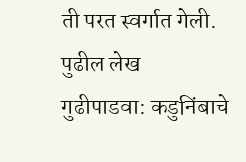ती परत स्वर्गात गेली.
पुढील लेख
गुढीपाडवा: कडुनिंबाचे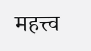महत्त्व